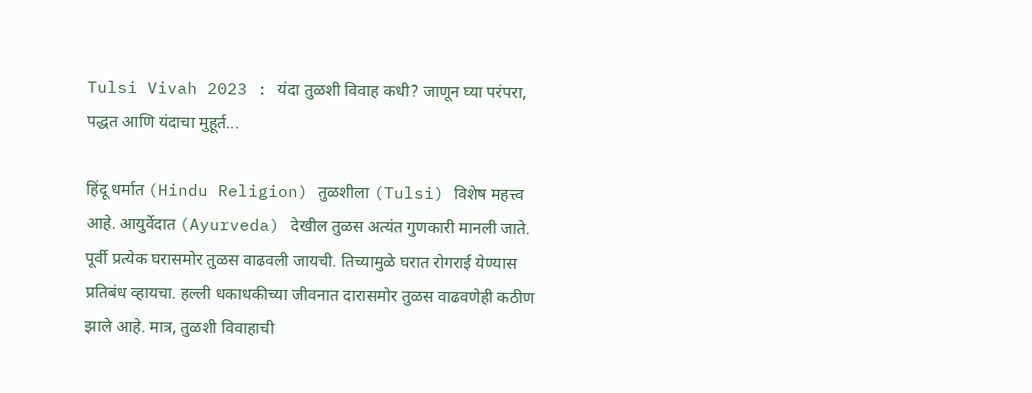Tulsi Vivah 2023 : यंदा तुळशी विवाह कधी? जाणून घ्या परंपरा, पद्धत आणि यंदाचा मुहूर्त...

हिंदू धर्मात (Hindu Religion) तुळशीला (Tulsi) विशेष महत्त्व आहे. आयुर्वेदात (Ayurveda) देखील तुळस अत्यंत गुणकारी मानली जाते. पूर्वी प्रत्येक घरासमोर तुळस वाढवली जायची. तिच्यामुळे घरात रोगराई येण्यास प्रतिबंध व्हायचा. हल्ली धकाधकीच्या जीवनात दारासमोर तुळस वाढवणेही कठीण झाले आहे. मात्र, तुळशी विवाहाची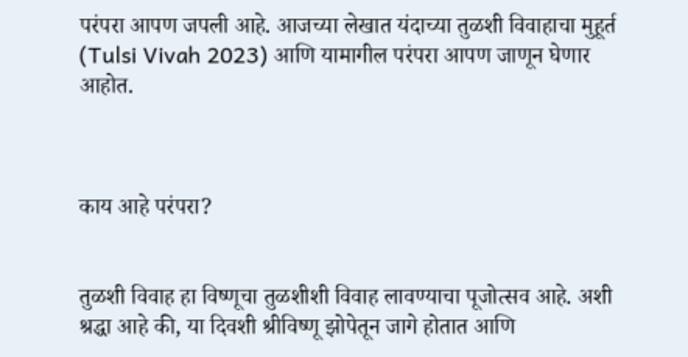परंपरा आपण जपली आहे. आजच्या लेखात यंदाच्या तुळशी विवाहाचा मुहूर्त (Tulsi Vivah 2023) आणि यामागील परंपरा आपण जाणून घेणार आहोत.



काय आहे परंपरा?


तुळशी विवाह हा विष्णूचा तुळशीशी विवाह लावण्याचा पूजोत्सव आहे. अशी श्रद्धा आहे की, या दिवशी श्रीविष्णू झोपेतून जागे होतात आणि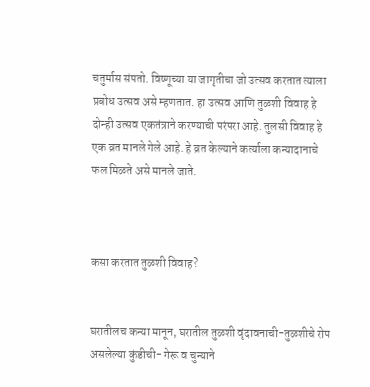चतुर्मास संपतो. विष्णूच्या या जागृतीचा जो उत्सव करतात त्याला प्रबोध उत्सव असे म्हणतात. हा उत्सव आणि तुळशी विवाह हे दोन्ही उत्सव एकतंत्राने करण्याची परंपरा आहे. तुलसी विवाह हे एक व्रत मानले गेले आहे. हे व्रत केल्याने कर्त्याला कन्यादानाचे फल मिळते असे मानले जाते.



कसा करतात तुळशी विवाह?


घरातीलच कन्या मानून, घरातील तुळशी वृंदावनाची-तुळशीचे रोप असलेल्या कुंडीची- गेरू व चुन्याने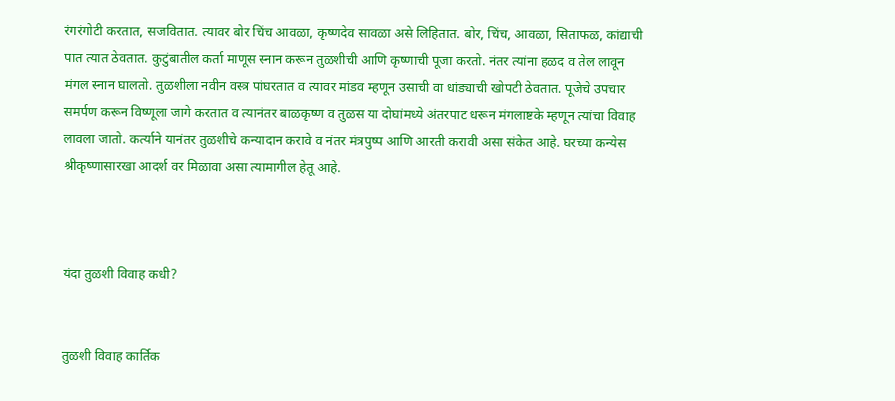रंगरंगोटी करतात, सजवितात. त्यावर बोर चिंच आवळा, कृष्णदेव सावळा असे लिहितात. बोर, चिंच, आवळा, सिताफळ, कांद्याची पात त्यात ठेवतात. कुटुंबातील कर्ता माणूस स्नान करून तुळशीची आणि कृष्णाची पूजा करतो. नंतर त्यांना हळद व तेल लावून मंगल स्नान घालतो. तुळशीला नवीन वस्त्र पांघरतात व त्यावर मांडव म्हणून उसाची वा धांड्याची खोपटी ठेवतात. पूजेचे उपचार समर्पण करून विष्णूला जागे करतात व त्यानंतर बाळकृष्ण व तुळस या दोघांमध्ये अंतरपाट धरून मंगलाष्टके म्हणून त्यांचा विवाह लावला जातो. कर्त्याने यानंतर तुळशीचे कन्यादान करावे व नंतर मंत्रपुष्प आणि आरती करावी असा संकेत आहे. घरच्या कन्येस श्रीकृष्णासारखा आदर्श वर मिळावा असा त्यामागील हेतू आहे.



यंदा तुळशी विवाह कधी?


तुळशी विवाह कार्तिक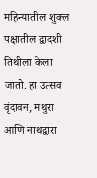महिन्यातील शुक्ल पक्षातील द्वादशी तिथीला केला जातो. हा उत्सव वृंदावन, मथुरा आणि नाथद्वारा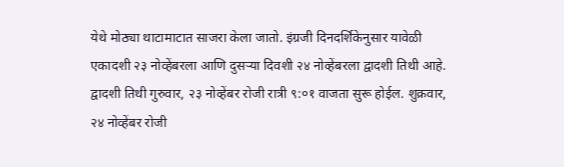येथे मोठ्या थाटामाटात साजरा केला जातो. इंग्रजी दिनदर्शिकेनुसार यावेळी एकादशी २३ नोव्हेंबरला आणि दुसऱ्या दिवशी २४ नोव्हेंबरला द्वादशी तिथी आहे. द्वादशी तिथी गुरुवार, २३ नोव्हेंबर रोजी रात्री ९:०१ वाजता सुरू होईल. शुक्रवार, २४ नोव्हेंबर रोजी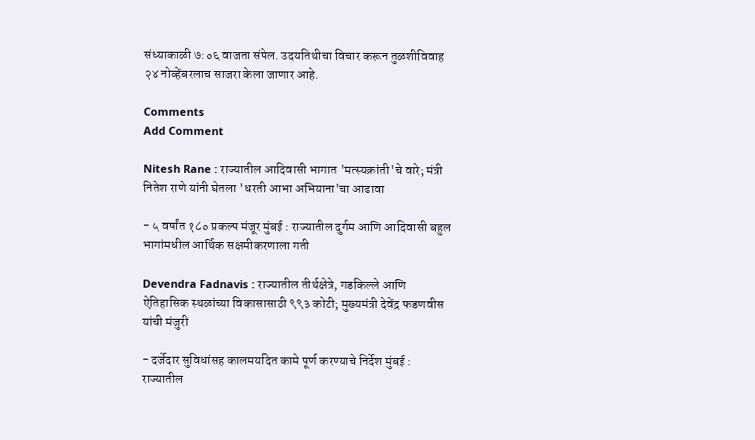संध्याकाळी ७:०६ वाजता संपेल. उदयतिथीचा विचार करून तुळशीविवाह २४ नोव्हेंबरलाच साजरा केला जाणार आहे.

Comments
Add Comment

Nitesh Rane : राज्यातील आदिवासी भागात 'मत्स्यक्रांती'चे वारे; मंत्री नितेश राणे यांनी घेतला 'धरती आभा अभियाना'चा आढावा

- ५ वर्षांत १८० प्रकल्प मंजूर मुंबई : राज्यातील दुर्गम आणि आदिवासी बहुल भागांमधील आर्थिक सक्षमीकरणाला गती

Devendra Fadnavis : राज्यातील तीर्थक्षेत्रे, गडकिल्ले आणि ऐतिहासिक स्थळांच्या विकासासाठी ९९३ कोटी; मुख्यमंत्री देवेंद्र फडणवीस यांची मंजुरी

- दर्जेदार सुविधांसह कालमर्यादेत कामे पूर्ण करण्याचे निर्देश मुंबई : राज्यातील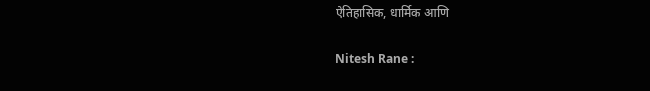ऐतिहासिक, धार्मिक आणि

Nitesh Rane :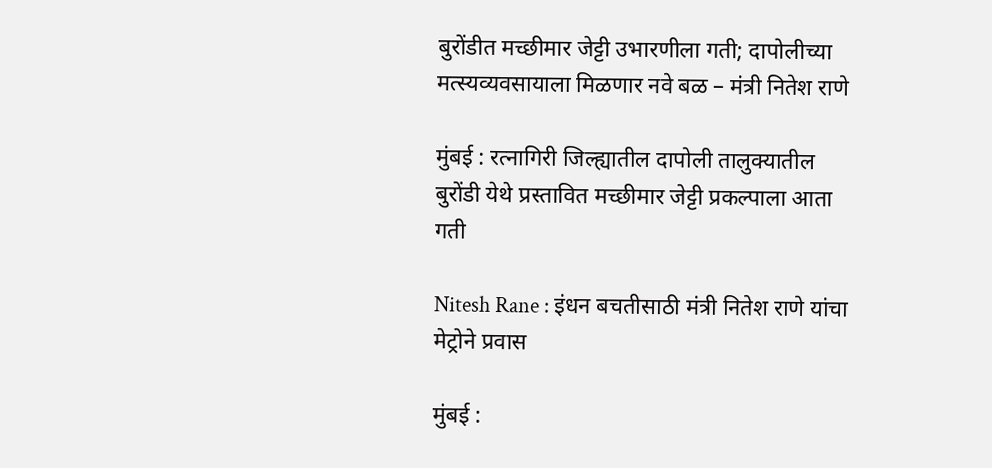बुरोंडीत मच्छीमार जेट्टी उभारणीला गती; दापोलीच्या मत्स्यव्यवसायाला मिळणार नवे बळ – मंत्री नितेश राणे

मुंबई : रत्नागिरी जिल्ह्यातील दापोली तालुक्यातील बुरोंडी येथे प्रस्तावित मच्छीमार जेट्टी प्रकल्पाला आता गती

Nitesh Rane : इंधन बचतीसाठी मंत्री नितेश राणे यांचा मेट्रोने प्रवास

मुंबई :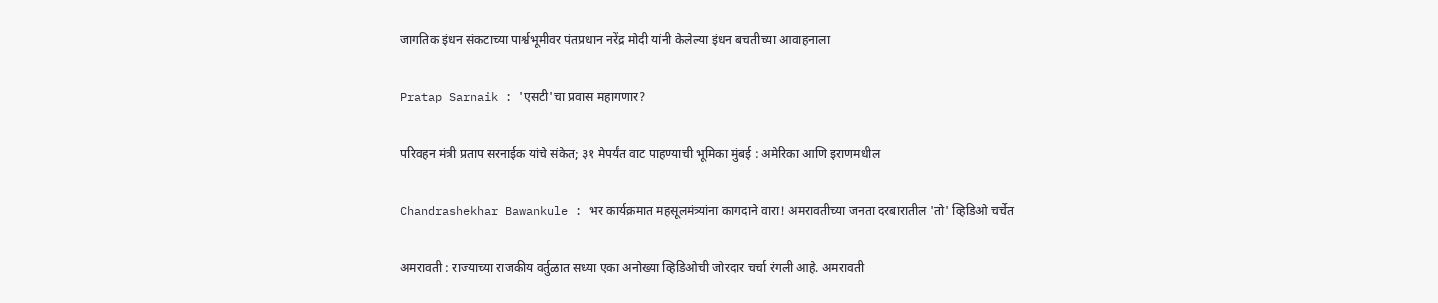जागतिक इंधन संकटाच्या पार्श्वभूमीवर पंतप्रधान नरेंद्र मोदी यांनी केलेल्या इंधन बचतीच्या आवाहनाला

Pratap Sarnaik : 'एसटी'चा प्रवास महागणार?

परिवहन मंत्री प्रताप सरनाईक यांचे संकेत; ३१ मेपर्यंत वाट पाहण्याची भूमिका मुंबई : अमेरिका आणि इराणमधील

Chandrashekhar Bawankule : भर कार्यक्रमात महसूलमंत्र्यांना कागदाने वारा! अमरावतीच्या जनता दरबारातील 'तो' व्हिडिओ चर्चेत

अमरावती : राज्याच्या राजकीय वर्तुळात सध्या एका अनोख्या व्हिडिओची जोरदार चर्चा रंगली आहे. अमरावती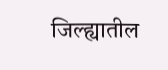जिल्ह्यातील